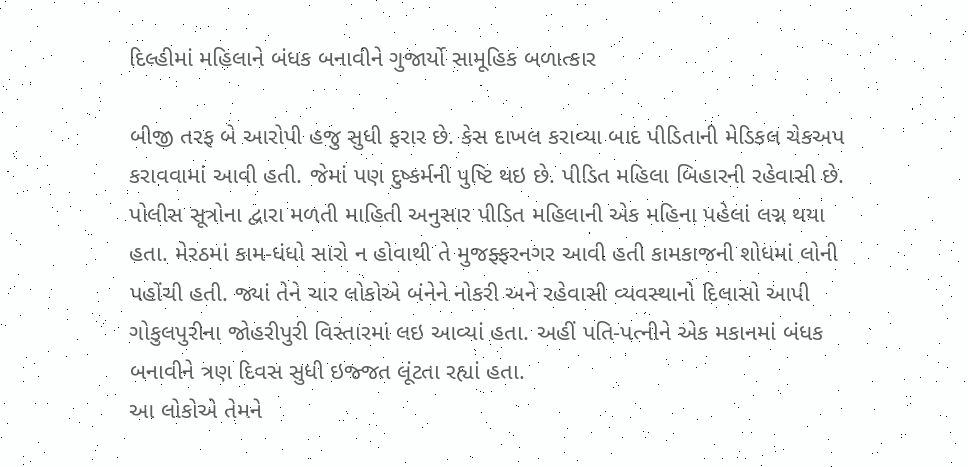દિલ્હીમાં મહિલાને બંધક બનાવીને ગુજાર્યો સામૂહિક બળાત્કાર

બીજી તરફ બે આરોપી હજુ સુધી ફરાર છે. કેસ દાખલ કરાવ્યા બાદ પીડિતાની મેડિકલ ચેકઅપ કરાવવામાં આવી હતી. જેમાં પણ દુષ્કર્મની પુષ્ટિ થઇ છે. પીડિત મહિલા બિહારની રહેવાસી છે.
પોલીસ સૂત્રોના દ્વારા મળતી માહિતી અનુસાર પીડિત મહિલાની એક મહિના પહેલાં લગ્ન થયા હતા. મેરઠમાં કામ-ધંધો સારો ન હોવાથી તે મુજફ્ફરનગર આવી હતી કામકાજની શોધમાં લોની પહોંચી હતી. જ્યાં તેને ચાર લોકોએ બંનેને નોકરી અને રહેવાસી વ્યવસ્થાનો દિલાસો આપી ગોકુલપુરીના જોહરીપુરી વિસ્તારમાં લઇ આવ્યાં હતા. અહીં પતિ-પત્નીને એક મકાનમાં બંધક બનાવીને ત્રણ દિવસ સુધી ઇજ્જત લૂંટતા રહ્યાં હતા.
આ લોકોએ તેમને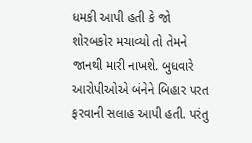ધમકી આપી હતી કે જો શોરબકોર મચાવ્યો તો તેમને જાનથી મારી નાખશે. બુધવારે આરોપીઓએ બંનેને બિહાર પરત ફરવાની સલાહ આપી હતી. પરંતુ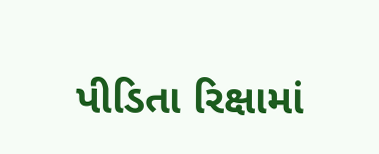પીડિતા રિક્ષામાં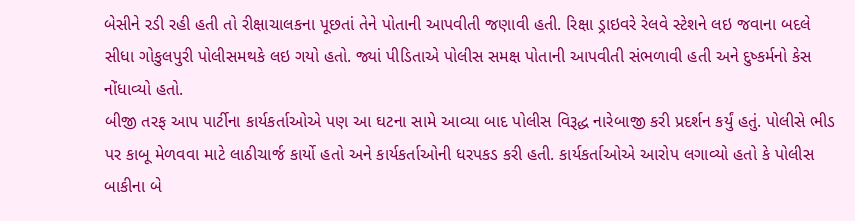બેસીને રડી રહી હતી તો રીક્ષાચાલકના પૂછતાં તેને પોતાની આપવીતી જણાવી હતી. રિક્ષા ડ્રાઇવરે રેલવે સ્ટેશને લઇ જવાના બદલે સીધા ગોકુલપુરી પોલીસમથકે લઇ ગયો હતો. જ્યાં પીડિતાએ પોલીસ સમક્ષ પોતાની આપવીતી સંભળાવી હતી અને દુષ્કર્મનો કેસ નોંધાવ્યો હતો.
બીજી તરફ આપ પાર્ટીના કાર્યકર્તાઓએ પણ આ ઘટના સામે આવ્યા બાદ પોલીસ વિરૂદ્ધ નારેબાજી કરી પ્રદર્શન કર્યું હતું. પોલીસે ભીડ પર કાબૂ મેળવવા માટે લાઠીચાર્જ કાર્યો હતો અને કાર્યકર્તાઓની ધરપકડ કરી હતી. કાર્યકર્તાઓએ આરોપ લગાવ્યો હતો કે પોલીસ બાકીના બે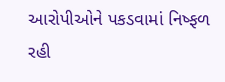આરોપીઓને પકડવામાં નિષ્ફળ રહી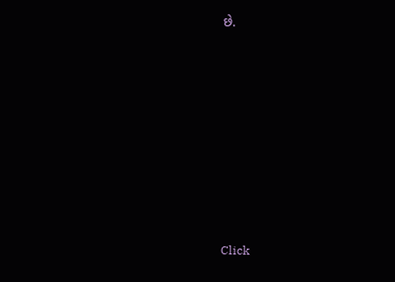છે.












Click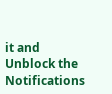it and Unblock the Notifications